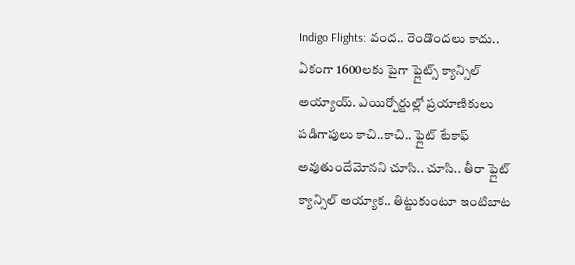Indigo Flights: వంద.. రెండొందలు కాదు.. ఏకంగా 1600లకు పైగా ఫ్లైట్స్ క్యాన్సిల్ అయ్యాయ్. ఎయిర్పోర్టుల్లో ప్రయాణికులు పడిగాపులు కాచి..కాచి.. ఫ్లైట్ టేకాఫ్ అవుతుందేమోనని చూసి.. చూసి.. తీరా ఫ్లైట్ క్యాన్సిల్ అయ్యాక.. తిట్టుకుంటూ ఇంటిబాట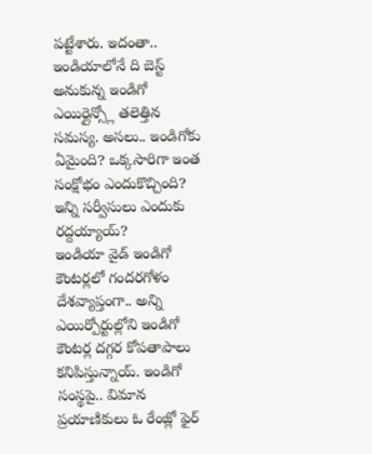పట్టేశారు. ఇదంతా.. ఇండియాలోనే ది బెస్ట్ అనుకున్న ఇండిగో ఎయిర్లైన్స్లో తలెత్తిన సమస్య. అసలు.. ఇండిగోకు ఏమైంది? ఒక్కసారిగా ఇంత సంక్షోభం ఎందుకొచ్చింది? ఇన్ని సర్వీసులు ఎందుకు రద్దయ్యాయ్?
ఇండియా వైడ్ ఇండిగో కౌంటర్లలో గందరగోళం
దేశవ్యాప్తంగా.. అన్ని ఎయిర్పోర్టుల్లోని ఇండిగో కౌంటర్ల దగ్గర కోపతాపాలు కనిపిస్తున్నాయ్. ఇండిగో సంస్థపై.. విమాన ప్రయాణికులు ఓ రేంజ్లో ఫైర్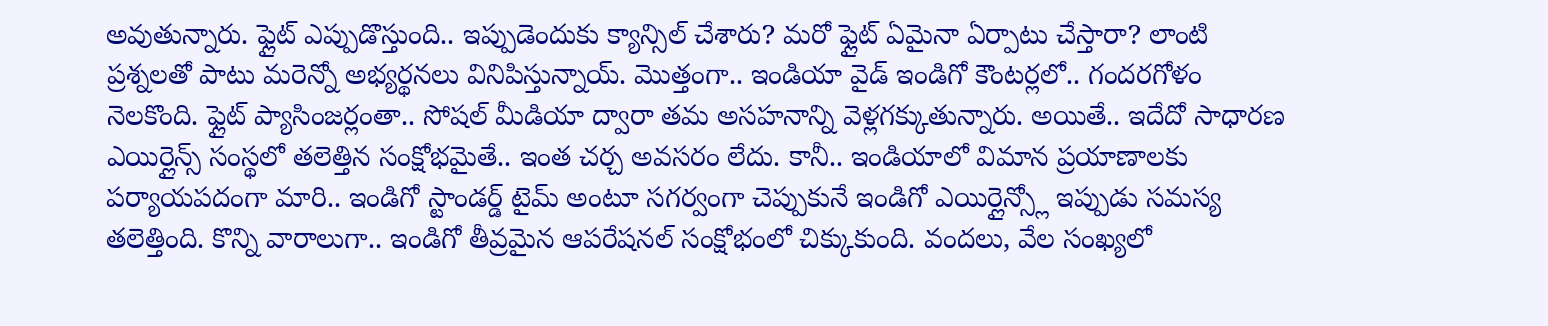అవుతున్నారు. ఫ్లైట్ ఎప్పుడొస్తుంది.. ఇప్పుడెందుకు క్యాన్సిల్ చేశారు? మరో ఫ్లైట్ ఏమైనా ఏర్పాటు చేస్తారా? లాంటి ప్రశ్నలతో పాటు మరెన్నో అభ్యర్థనలు వినిపిస్తున్నాయ్. మొత్తంగా.. ఇండియా వైడ్ ఇండిగో కౌంటర్లలో.. గందరగోళం నెలకొంది. ఫ్లైట్ ప్యాసింజర్లంతా.. సోషల్ మీడియా ద్వారా తమ అసహనాన్ని వెళ్లగక్కుతున్నారు. అయితే.. ఇదేదో సాధారణ ఎయిర్లైన్స్ సంస్థలో తలెత్తిన సంక్షోభమైతే.. ఇంత చర్చ అవసరం లేదు. కానీ.. ఇండియాలో విమాన ప్రయాణాలకు పర్యాయపదంగా మారి.. ఇండిగో స్టాండర్డ్ టైమ్ అంటూ సగర్వంగా చెప్పుకునే ఇండిగో ఎయిర్లైన్స్లో ఇప్పుడు సమస్య తలెత్తింది. కొన్ని వారాలుగా.. ఇండిగో తీవ్రమైన ఆపరేషనల్ సంక్షోభంలో చిక్కుకుంది. వందలు, వేల సంఖ్యలో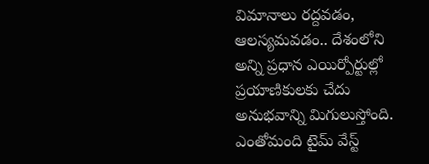విమానాలు రద్దవడం, ఆలస్యమవడం.. దేశంలోని అన్ని ప్రధాన ఎయిర్పోర్టుల్లో ప్రయాణికులకు చేదు అనుభవాన్ని మిగులుస్తోంది. ఎంతోమంది టైమ్ వేస్ట్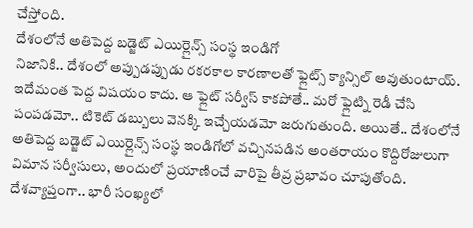చేస్తోంది.
దేశంలోనే అతిపెద్ద బడ్జెట్ ఎయిర్లైన్స్ సంస్థ ఇండిగో
నిజానికి.. దేశంలో అప్పుడప్పుడు రకరకాల కారణాలతో ఫ్లైట్స్ క్యాన్సిల్ అవుతుంటాయ్. ఇదేమంత పెద్ద విషయం కాదు. ఆ ఫ్లైట్ సర్వీస్ కాకపోతే.. మరో ఫ్లైట్ని రెడీ చేసి పంపడమో.. టికెట్ డబ్బులు వెనక్కి ఇచ్చేయడమో జరుగుతుంది. అయితే.. దేశంలోనే అతిపెద్ద బడ్జెట్ ఎయిర్లైన్స్ సంస్థ ఇండిగోలో వచ్చినపడిన అంతరాయం కొద్దిరోజులుగా విమాన సర్వీసులు, అందులో ప్రయాణించే వారిపై తీవ్ర ప్రభావం చూపుతోంది. దేశవ్యాప్తంగా.. భారీ సంఖ్యలో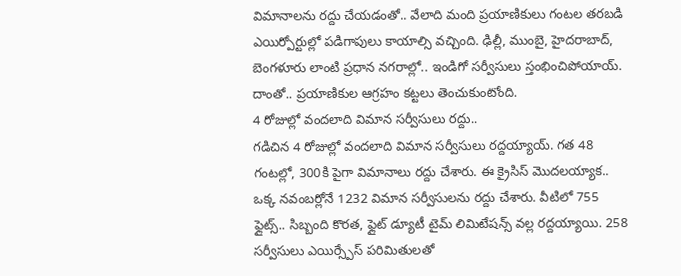విమానాలను రద్దు చేయడంతో.. వేలాది మంది ప్రయాణికులు గంటల తరబడి ఎయిర్పోర్టుల్లో పడిగాపులు కాయాల్సి వచ్చింది. ఢిల్లీ, ముంబై, హైదరాబాద్, బెంగళూరు లాంటి ప్రధాన నగరాల్లో.. ఇండిగో సర్వీసులు స్తంభించిపోయాయ్. దాంతో.. ప్రయాణికుల ఆగ్రహం కట్టలు తెంచుకుంటోంది.
4 రోజుల్లో వందలాది విమాన సర్వీసులు రద్దు..
గడిచిన 4 రోజుల్లో వందలాది విమాన సర్వీసులు రద్దయ్యాయ్. గత 48 గంటల్లో, 300కి పైగా విమానాలు రద్దు చేశారు. ఈ క్రైసిస్ మొదలయ్యాక.. ఒక్క నవంబర్లోనే 1232 విమాన సర్వీసులను రద్దు చేశారు. వీటిలో 755 ఫ్లైట్స్.. సిబ్బంది కొరత, ఫ్లైట్ డ్యూటీ టైమ్ లిమిటేషన్స్ వల్ల రద్దయ్యాయి. 258 సర్వీసులు ఎయిర్స్పేస్ పరిమితులతో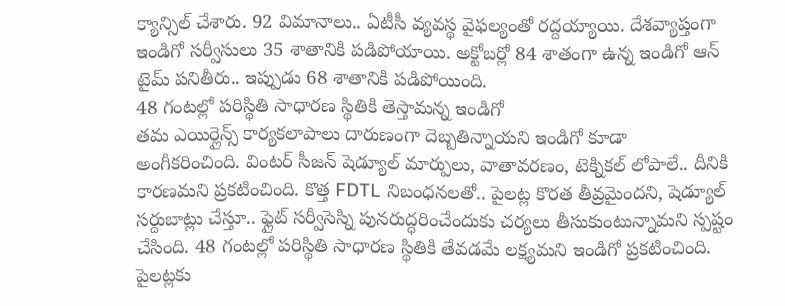క్యాన్సిల్ చేశారు. 92 విమానాలు.. ఏటీసీ వ్యవస్థ వైఫల్యంతో రద్దయ్యాయి. దేశవ్యాప్తంగా ఇండిగో సర్వీసులు 35 శాతానికి పడిపోయాయి. అక్టోబర్లో 84 శాతంగా ఉన్న ఇండిగో ఆన్ టైమ్ పనితీరు.. ఇప్పుడు 68 శాతానికి పడిపోయింది.
48 గంటల్లో పరిస్థితి సాధారణ స్థితికి తెస్తామన్న ఇండిగో
తమ ఎయిర్లైన్స్ కార్యకలాపాలు దారుణంగా దెబ్బతిన్నాయని ఇండిగో కూడా అంగీకరించింది. వింటర్ సీజన్ షెడ్యూల్ మార్పులు, వాతావరణం, టెక్నికల్ లోపాలే.. దీనికి కారణమని ప్రకటించింది. కొత్త FDTL నిబంధనలతో.. పైలట్ల కొరత తీవ్రమైందని, షెడ్యూల్ సర్దుబాట్లు చేస్తూ.. ఫ్లైట్ సర్వీసెస్ని పునరుద్ధరించేందుకు చర్యలు తీసుకుంటున్నామని స్పష్టం చేసింది. 48 గంటల్లో పరిస్థితి సాధారణ స్థితికి తేవడమే లక్ష్యమని ఇండిగో ప్రకటించింది. పైలట్లకు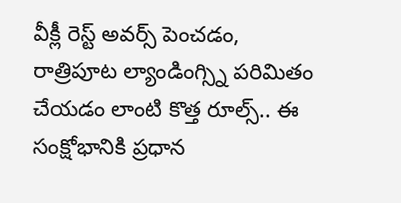వీక్లీ రెస్ట్ అవర్స్ పెంచడం, రాత్రిపూట ల్యాండింగ్స్ని పరిమితం చేయడం లాంటి కొత్త రూల్స్.. ఈ సంక్షోభానికి ప్రధాన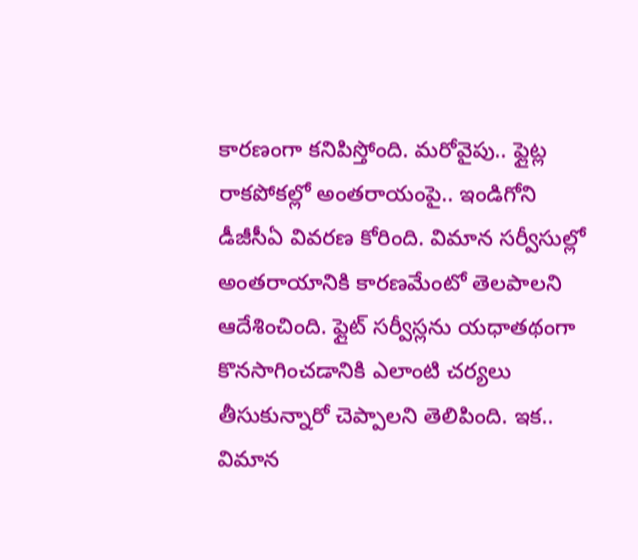కారణంగా కనిపిస్తోంది. మరోవైపు.. ఫ్లైట్ల రాకపోకల్లో అంతరాయంపై.. ఇండిగోని డీజీసీఏ వివరణ కోరింది. విమాన సర్వీసుల్లో అంతరాయానికి కారణమేంటో తెలపాలని ఆదేశించింది. ఫ్లైట్ సర్వీస్లను యధాతథంగా కొనసాగించడానికి ఎలాంటి చర్యలు తీసుకున్నారో చెప్పాలని తెలిపింది. ఇక.. విమాన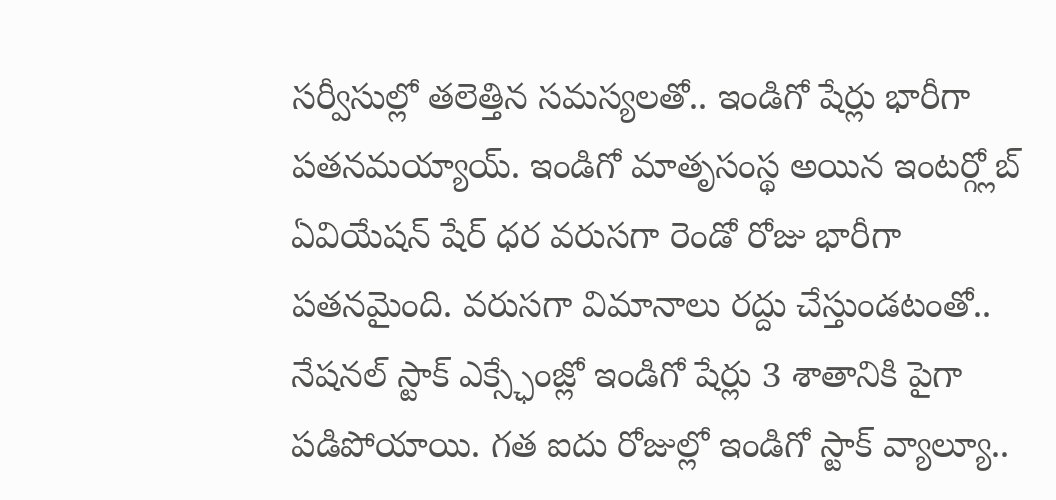సర్వీసుల్లో తలెత్తిన సమస్యలతో.. ఇండిగో షేర్లు భారీగా పతనమయ్యాయ్. ఇండిగో మాతృసంస్థ అయిన ఇంటర్గ్లోబ్ ఏవియేషన్ షేర్ ధర వరుసగా రెండో రోజు భారీగా పతనమైంది. వరుసగా విమానాలు రద్దు చేస్తుండటంతో.. నేషనల్ స్టాక్ ఎక్స్ఛేంజ్లో ఇండిగో షేర్లు 3 శాతానికి పైగా పడిపోయాయి. గత ఐదు రోజుల్లో ఇండిగో స్టాక్ వ్యాల్యూ..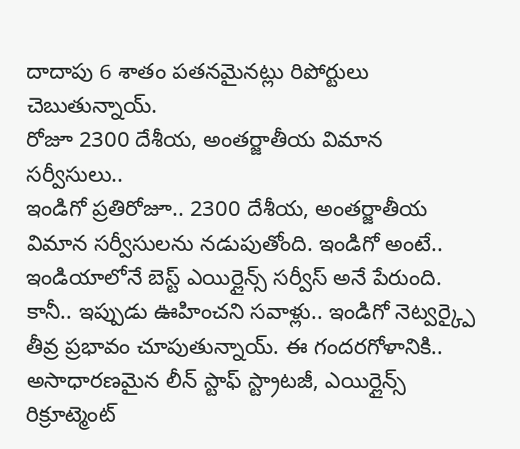దాదాపు 6 శాతం పతనమైనట్లు రిపోర్టులు చెబుతున్నాయ్.
రోజూ 2300 దేశీయ, అంతర్జాతీయ విమాన సర్వీసులు..
ఇండిగో ప్రతిరోజూ.. 2300 దేశీయ, అంతర్జాతీయ విమాన సర్వీసులను నడుపుతోంది. ఇండిగో అంటే.. ఇండియాలోనే బెస్ట్ ఎయిర్లైన్స్ సర్వీస్ అనే పేరుంది. కానీ.. ఇప్పుడు ఊహించని సవాళ్లు.. ఇండిగో నెట్వర్క్పై తీవ్ర ప్రభావం చూపుతున్నాయ్. ఈ గందరగోళానికి.. అసాధారణమైన లీన్ స్టాఫ్ స్ట్రాటజీ, ఎయిర్లైన్స్ రిక్రూట్మెంట్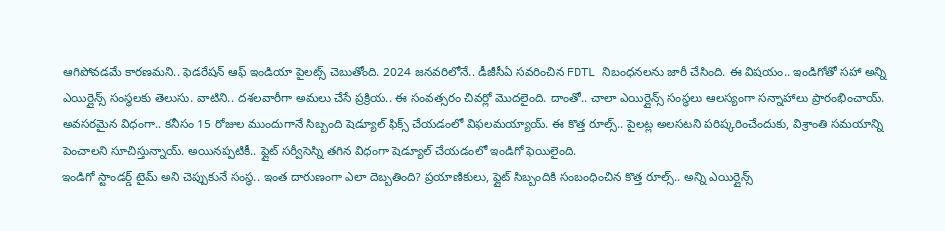ఆగిపోవడమే కారణమని.. ఫెడరేషన్ ఆఫ్ ఇండియా పైలట్స్ చెబుతోంది. 2024 జనవరిలోనే.. డీజీసీఏ సవరించిన FDTL నిబంధనలను జారీ చేసింది. ఈ విషయం.. ఇండిగోతో సహా అన్ని ఎయిర్లైన్స్ సంస్థలకు తెలుసు. వాటిని.. దశలవారీగా అమలు చేసే ప్రక్రియ.. ఈ సంవత్సరం చివర్లో మొదలైంది. దాంతో.. చాలా ఎయిర్లైన్స్ సంస్థలు ఆలస్యంగా సన్నాహాలు ప్రారంభించాయ్. అవసరమైన విధంగా.. కనీసం 15 రోజుల ముందుగానే సిబ్బంది షెడ్యూల్ ఫిక్స్ చేయడంలో విఫలమయ్యాయ్. ఈ కొత్త రూల్స్.. పైలట్ల అలసటని పరిష్కరించేందుకు, విశ్రాంతి సమయాన్ని పెంచాలని సూచిస్తున్నాయ్. అయినప్పటికీ.. ఫ్లైట్ సర్వీసెస్ని తగిన విధంగా షెడ్యూల్ చేయడంలో ఇండిగో ఫెయిలైంది.
ఇండిగో స్టాండర్డ్ టైమ్ అని చెప్పుకునే సంస్థ.. ఇంత దారుణంగా ఎలా దెబ్బతింది? ప్రయాణికులు, ఫ్లైట్ సిబ్బందికి సంబంధించిన కొత్త రూల్స్.. అన్ని ఎయిర్లైన్స్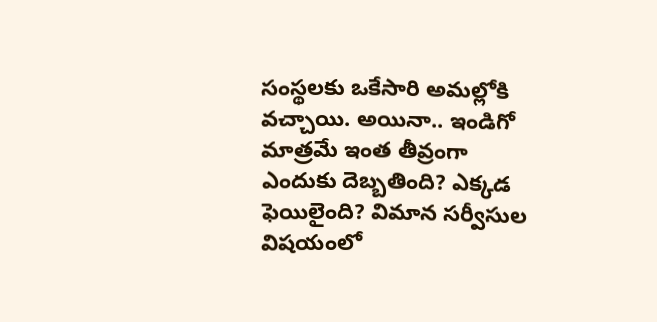సంస్థలకు ఒకేసారి అమల్లోకి వచ్చాయి. అయినా.. ఇండిగో మాత్రమే ఇంత తీవ్రంగా ఎందుకు దెబ్బతింది? ఎక్కడ ఫెయిలైంది? విమాన సర్వీసుల విషయంలో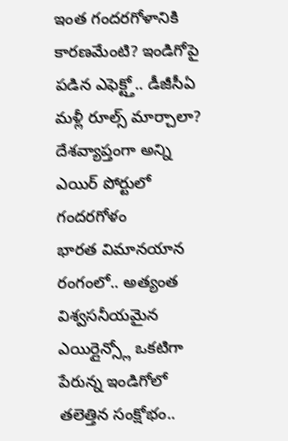ఇంత గందరగోళానికి కారణమేంటి? ఇండిగోపై పడిన ఎఫెక్ట్తో.. డీజీసీఏ మళ్లీ రూల్స్ మార్చాలా?
దేశవ్యాప్తంగా అన్ని ఎయిర్ పోర్టులో గందరగోళం
భారత విమానయాన రంగంలో.. అత్యంత విశ్వసనీయమైన ఎయిర్లైన్స్లో ఒకటిగా పేరున్న ఇండిగోలో తలెత్తిన సంక్షోభం..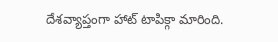దేశవ్యాప్తంగా హాట్ టాపిక్గా మారింది.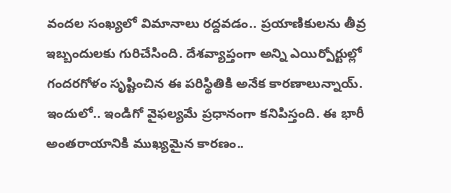వందల సంఖ్యలో విమానాలు రద్దవడం.. ప్రయాణికులను తీవ్ర ఇబ్బందులకు గురిచేసింది. దేశవ్యాప్తంగా అన్ని ఎయిర్పోర్టుల్లో గందరగోళం సృష్టించిన ఈ పరిస్థితికి అనేక కారణాలున్నాయ్. ఇందులో.. ఇండిగో వైఫల్యమే ప్రధానంగా కనిపిస్తంది. ఈ భారీ అంతరాయానికి ముఖ్యమైన కారణం..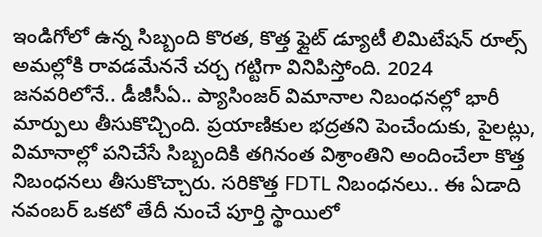ఇండిగోలో ఉన్న సిబ్బంది కొరత, కొత్త ఫ్లైట్ డ్యూటీ లిమిటేషన్ రూల్స్ అమల్లోకి రావడమేననే చర్చ గట్టిగా వినిపిస్తోంది. 2024 జనవరిలోనే.. డీజీసీఏ.. ప్యాసింజర్ విమానాల నిబంధనల్లో భారీ మార్పులు తీసుకొచ్చింది. ప్రయాణికుల భద్రతని పెంచేందుకు, పైలట్లు, విమానాల్లో పనిచేసే సిబ్బందికి తగినంత విశ్రాంతిని అందించేలా కొత్త నిబంధనలు తీసుకొచ్చారు. సరికొత్త FDTL నిబంధనలు.. ఈ ఏడాది నవంబర్ ఒకటో తేదీ నుంచే పూర్తి స్థాయిలో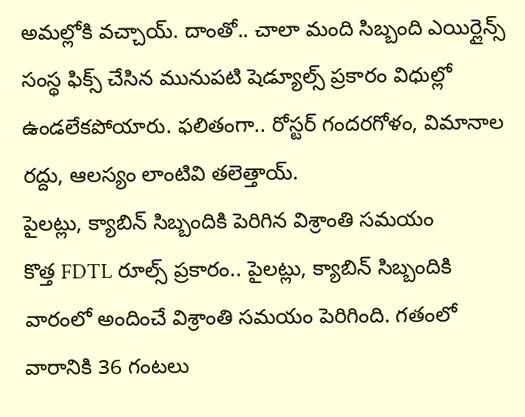అమల్లోకి వచ్చాయ్. దాంతో.. చాలా మంది సిబ్బంది ఎయిర్లైన్స్ సంస్థ ఫిక్స్ చేసిన మునుపటి షెడ్యూల్స్ ప్రకారం విధుల్లో ఉండలేకపోయారు. ఫలితంగా.. రోస్టర్ గందరగోళం, విమానాల రద్దు, ఆలస్యం లాంటివి తలెత్తాయ్.
పైలట్లు, క్యాబిన్ సిబ్బందికి పెరిగిన విశ్రాంతి సమయం
కొత్త FDTL రూల్స్ ప్రకారం.. పైలట్లు, క్యాబిన్ సిబ్బందికి వారంలో అందించే విశ్రాంతి సమయం పెరిగింది. గతంలో వారానికి 36 గంటలు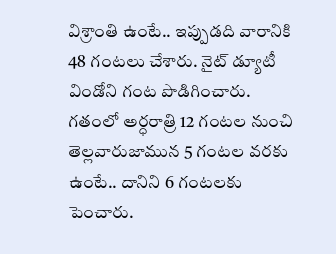విశ్రాంతి ఉంటే.. ఇప్పుడది వారానికి 48 గంటలు చేశారు. నైట్ డ్యూటీ విండోని గంట పొడిగించారు. గతంలో అర్ధరాత్రి 12 గంటల నుంచి తెల్లవారుజామున 5 గంటల వరకు ఉంటే.. దానిని 6 గంటలకు పెంచారు.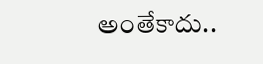అంతేకాదు..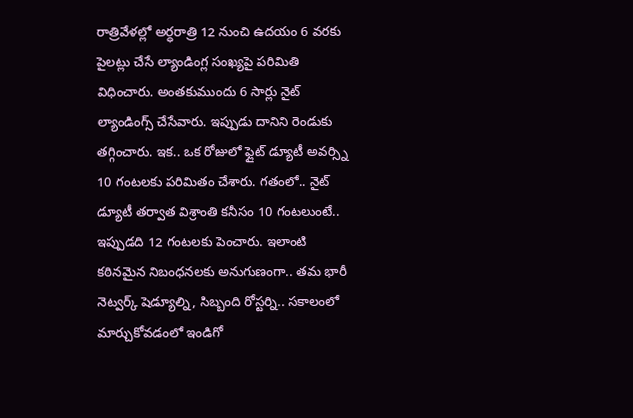రాత్రివేళల్లో అర్ధరాత్రి 12 నుంచి ఉదయం 6 వరకు పైలట్లు చేసే ల్యాండింగ్ల సంఖ్యపై పరిమితి విధించారు. అంతకుముందు 6 సార్లు నైట్ ల్యాండింగ్స్ చేసేవారు. ఇప్పుడు దానిని రెండుకు తగ్గించారు. ఇక.. ఒక రోజులో ఫ్లైట్ డ్యూటీ అవర్స్ని 10 గంటలకు పరిమితం చేశారు. గతంలో.. నైట్ డ్యూటీ తర్వాత విశ్రాంతి కనీసం 10 గంటలుంటే.. ఇప్పుడది 12 గంటలకు పెంచారు. ఇలాంటి కఠినమైన నిబంధనలకు అనుగుణంగా.. తమ భారీ నెట్వర్క్ షెడ్యూల్ని, సిబ్బంది రోస్టర్ని.. సకాలంలో మార్చుకోవడంలో ఇండిగో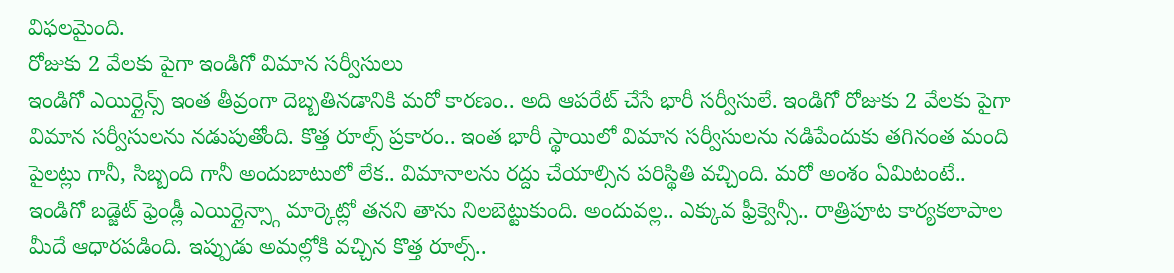విఫలమైంది.
రోజుకు 2 వేలకు పైగా ఇండిగో విమాన సర్వీసులు
ఇండిగో ఎయిర్లైన్స్ ఇంత తీవ్రంగా దెబ్బతినడానికి మరో కారణం.. అది ఆపరేట్ చేసే భారీ సర్వీసులే. ఇండిగో రోజుకు 2 వేలకు పైగా విమాన సర్వీసులను నడుపుతోంది. కొత్త రూల్స్ ప్రకారం.. ఇంత భారీ స్థాయిలో విమాన సర్వీసులను నడిపేందుకు తగినంత మంది పైలట్లు గానీ, సిబ్బంది గానీ అందుబాటులో లేక.. విమానాలను రద్దు చేయాల్సిన పరిస్థితి వచ్చింది. మరో అంశం ఏమిటంటే.. ఇండిగో బడ్జెట్ ఫ్రెండ్లీ ఎయిర్లైన్స్గా మార్కెట్లో తనని తాను నిలబెట్టుకుంది. అందువల్ల.. ఎక్కువ ఫ్రీక్వెన్సీ.. రాత్రిపూట కార్యకలాపాల మీదే ఆధారపడింది. ఇప్పుడు అమల్లోకి వచ్చిన కొత్త రూల్స్..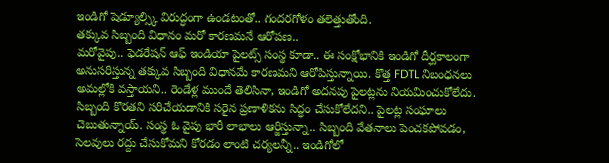ఇండిగో షెడ్యూల్స్కి విరుద్ధంగా ఉండటంతో.. గందరగోళం తలెత్తుతోంది.
తక్కువ సిబ్బంది విధానం మరో కారణమనే ఆరోపణ..
మరోవైపు.. ఫెడరేషన్ ఆఫ్ ఇండియా పైలట్స్ సంస్థ కూడా.. ఈ సంక్షోభానికి ఇండిగో దీర్ఘకాలంగా అనుసరిస్తున్న తక్కువ సిబ్బంది విధానమే కారణమని ఆరోపిస్తున్నాయి. కొత్త FDTL నిబంధనలు అమల్లోకి వస్తాయని.. రెండేళ్ల ముందే తెలిసినా, ఇండిగో అదనపు పైలట్లను నియమించుకోలేదు. సిబ్బంది కొరతని సరిచేయడానికి సరైన ప్రణాళికను సిద్ధం చేసుకోలేదని.. పైలట్ల సంఘాలు చెబుతున్నాయ్. సంస్థ ఓ వైపు భారీ లాభాలు ఆర్జిస్తున్నా.. సిబ్బంది వేతనాలు పెంచకపోవడం, సెలవులు రద్దు చేసుకోమని కోరడం లాంటి చర్యలన్నీ.. ఇండిగోలో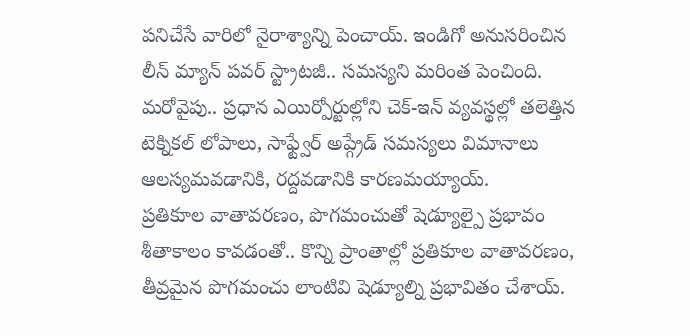పనిచేసే వారిలో నైరాశ్యాన్ని పెంచాయ్. ఇండిగో అనుసరించిన లీన్ మ్యాన్ పవర్ స్ట్రాటజీ.. సమస్యని మరింత పెంచింది. మరోవైపు.. ప్రధాన ఎయిర్పోర్టుల్లోని చెక్-ఇన్ వ్యవస్థల్లో తలెత్తిన టెక్నికల్ లోపాలు, సాఫ్ట్వేర్ అప్గ్రేడ్ సమస్యలు విమానాలు ఆలస్యమవడానికి, రద్దవడానికి కారణమయ్యాయ్.
ప్రతికూల వాతావరణం, పొగమంచుతో షెడ్యూల్పై ప్రభావం
శీతాకాలం కావడంతో.. కొన్ని ప్రాంతాల్లో ప్రతికూల వాతావరణం, తీవ్రమైన పొగమంచు లాంటివి షెడ్యూల్ని ప్రభావితం చేశాయ్.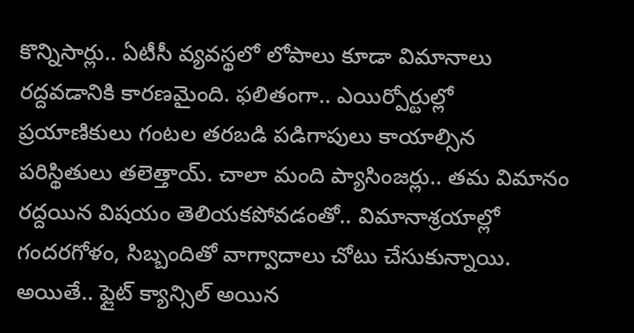కొన్నిసార్లు.. ఏటీసీ వ్యవస్థలో లోపాలు కూడా విమానాలు రద్దవడానికి కారణమైంది. ఫలితంగా.. ఎయిర్పోర్టుల్లో ప్రయాణికులు గంటల తరబడి పడిగాపులు కాయాల్సిన పరిస్థితులు తలెత్తాయ్. చాలా మంది ప్యాసింజర్లు.. తమ విమానం రద్దయిన విషయం తెలియకపోవడంతో.. విమానాశ్రయాల్లో గందరగోళం, సిబ్బందితో వాగ్వాదాలు చోటు చేసుకున్నాయి. అయితే.. ఫ్లైట్ క్యాన్సిల్ అయిన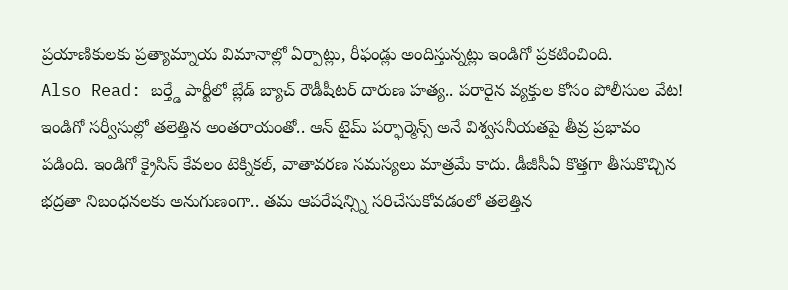ప్రయాణికులకు ప్రత్యామ్నాయ విమానాల్లో ఏర్పాట్లు, రీఫండ్లు అందిస్తున్నట్లు ఇండిగో ప్రకటించింది.
Also Read: బర్త్డే పార్టీలో బ్లేడ్ బ్యాచ్ రౌడీషీటర్ దారుణ హత్య.. పరారైన వ్యక్తుల కోసం పోలీసుల వేట!
ఇండిగో సర్వీసుల్లో తలెత్తిన అంతరాయంతో.. ఆన్ టైమ్ పర్ఫార్మెన్స్ అనే విశ్వసనీయతపై తీవ్ర ప్రభావం పడింది. ఇండిగో క్రైసిస్ కేవలం టెక్నికల్, వాతావరణ సమస్యలు మాత్రమే కాదు. డీజీసీఏ కొత్తగా తీసుకొచ్చిన భద్రతా నిబంధనలకు అనుగుణంగా.. తమ ఆపరేషన్స్ని సరిచేసుకోవడంలో తలెత్తిన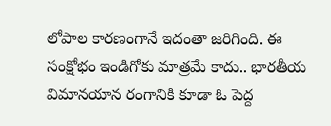లోపాల కారణంగానే ఇదంతా జరిగింది. ఈ సంక్షోభం ఇండిగోకు మాత్రమే కాదు.. భారతీయ విమానయాన రంగానికి కూడా ఓ పెద్ద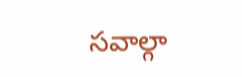సవాల్గా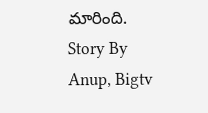మారింది.
Story By Anup, Bigtv